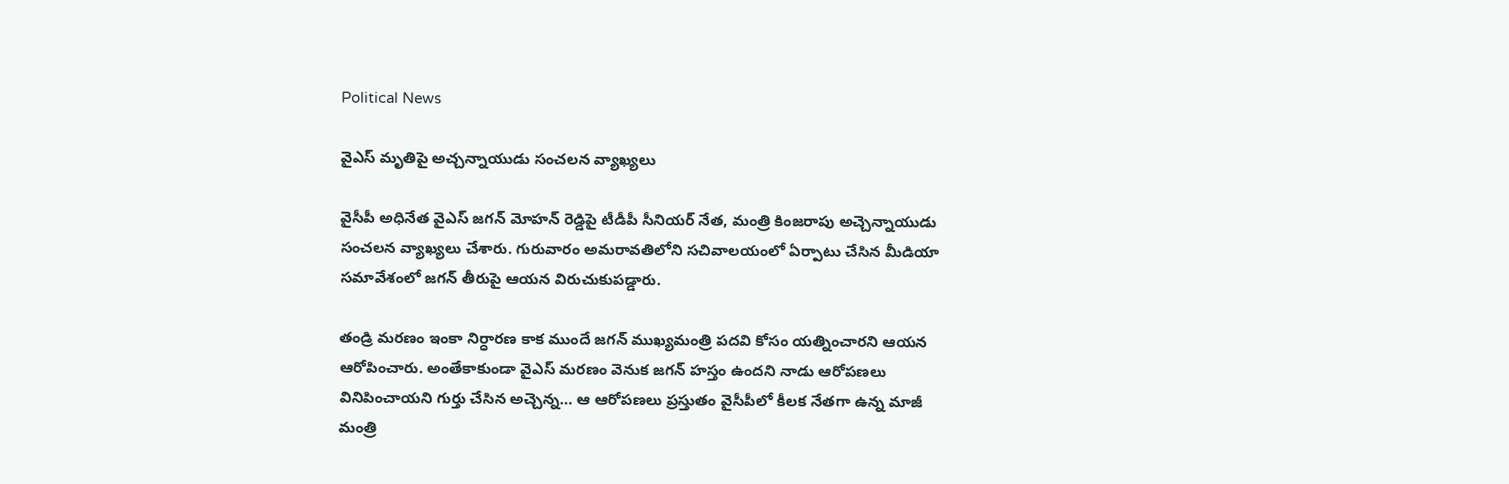Political News

వైఎస్ మృతిపై అచ్చన్నాయుడు సంచలన వ్యాఖ్యలు

వైసీపీ అధినేత వైఎస్ జగన్ మోహన్ రెడ్డిపై టీడీపీ సీనియర్ నేత, మంత్రి కింజరాపు అచ్చెన్నాయుడు సంచలన వ్యాఖ్యలు చేశారు. గురువారం అమరావతిలోని సచివాలయంలో ఏర్పాటు చేసిన మీడియా సమావేశంలో జగన్ తీరుపై ఆయన విరుచుకుపడ్డారు.

తండ్రి మరణం ఇంకా నిర్ధారణ కాక ముందే జగన్ ముఖ్యమంత్రి పదవి కోసం యత్నించారని ఆయన ఆరోపించారు. అంతేకాకుండా వైఎస్ మరణం వెనుక జగన్ హస్తం ఉందని నాడు ఆరోపణలు వినిపించాయని గుర్తు చేసిన అచ్చెన్న… ఆ ఆరోపణలు ప్రస్తుతం వైసీపీలో కీలక నేతగా ఉన్న మాజీ మంత్రి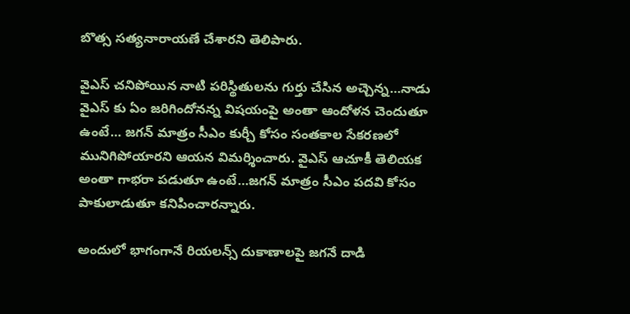బొత్స సత్యనారాయణే చేశారని తెలిపారు.

వైఎస్ చనిపోయిన నాటి పరిస్థితులను గుర్తు చేసిన అచ్చెన్న…నాడు వైఎస్ కు ఏం జరిగిందోనన్న విషయంపై అంతా ఆందోళన చెందుతూ ఉంటే… జగన్ మాత్రం సీఎం కుర్చీ కోసం సంతకాల సేకరణలో మునిగిపోయారని ఆయన విమర్శించారు. వైఎస్ ఆచూకీ తెలియక అంతా గాభరా పడుతూ ఉంటే…జగన్ మాత్రం సీఎం పదవి కోసం పాకులాడుతూ కనిపించారన్నారు.

అందులో భాగంగానే రియలన్స్ దుకాణాలపై జగనే దాడి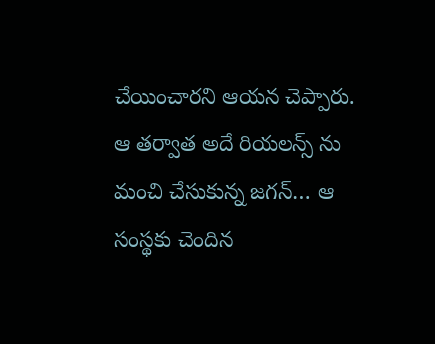చేయించారని ఆయన చెప్పారు. ఆ తర్వాత అదే రియలన్స్ ను మంచి చేసుకున్న జగన్… ఆ సంస్థకు చెందిన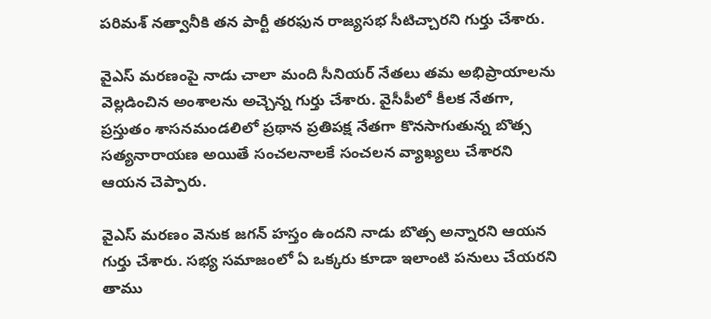పరిమశ్ నత్వానీకి తన పార్టీ తరఫున రాజ్యసభ సీటిచ్చారని గుర్తు చేశారు.

వైఎస్ మరణంపై నాడు చాలా మంది సీనియర్ నేతలు తమ అభిప్రాయాలను వెల్లడించిన అంశాలను అచ్చెన్న గుర్తు చేశారు. వైసీపీలో కీలక నేతగా, ప్రస్తుతం శాసనమండలిలో ప్రథాన ప్రతిపక్ష నేతగా కొనసాగుతున్న బొత్స సత్యనారాయణ అయితే సంచలనాలకే సంచలన వ్యాఖ్యలు చేశారని ఆయన చెప్పారు.

వైఎస్ మరణం వెనుక జగన్ హస్తం ఉందని నాడు బొత్స అన్నారని ఆయన గుర్తు చేశారు. సభ్య సమాజంలో ఏ ఒక్కరు కూడా ఇలాంటి పనులు చేయరని తాము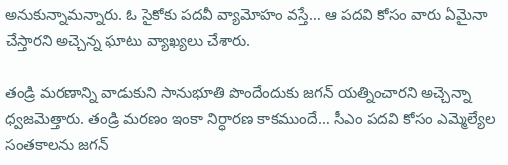అనుకున్నామన్నారు. ఓ సైకోకు పదవీ వ్యామోహం వస్తే… ఆ పదవి కోసం వారు ఏమైనా చేస్తారని అచ్చెన్న ఘాటు వ్యాఖ్యలు చేశారు.

తండ్రి మరణాన్ని వాడుకుని సానుభూతి పొందేందుకు జగన్ యత్నించారని అచ్చెన్నా ధ్వజమెత్తారు. తండ్రి మరణం ఇంకా నిర్ధారణ కాకముందే… సీఎం పదవి కోసం ఎమ్మెల్యేల సంతకాలను జగన్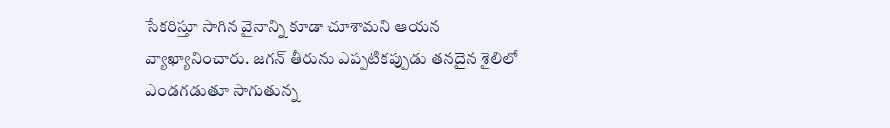సేకరిస్తూ సాగిన వైనాన్ని కూడా చూశామని ఆయన వ్యాఖ్యానించారు. జగన్ తీరును ఎప్పటికప్పుడు తనదైన శైలిలో ఎండగడుతూ సాగుతున్న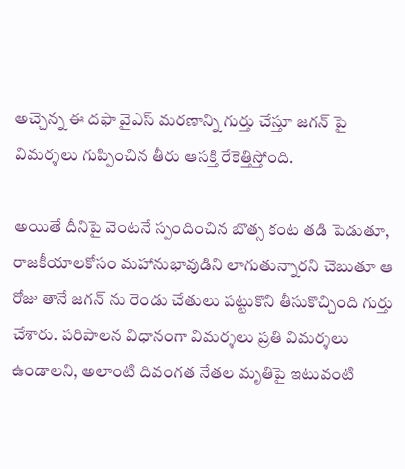అచ్చెన్న ఈ దఫా వైఎస్ మరణాన్ని గుర్తు చేస్తూ జగన్ పై విమర్శలు గుప్పించిన తీరు ఆసక్తి రేకెత్తిస్తోంది.

అయితే దీనిపై వెంటనే స్పందించిన బొత్స కంట తడి పెడుతూ, రాజకీయాలకోసం మహానుభావుడిని లాగుతున్నారని చెబుతూ ఆ రోజు తానే జగన్ ను రెండు చేతులు పట్టుకొని తీసుకొచ్చింది గుర్తు చేశారు. పరిపాలన విధానంగా విమర్శలు ప్రతి విమర్శలు ఉండాలని, అలాంటి దివంగత నేతల మృతిపై ఇటువంటి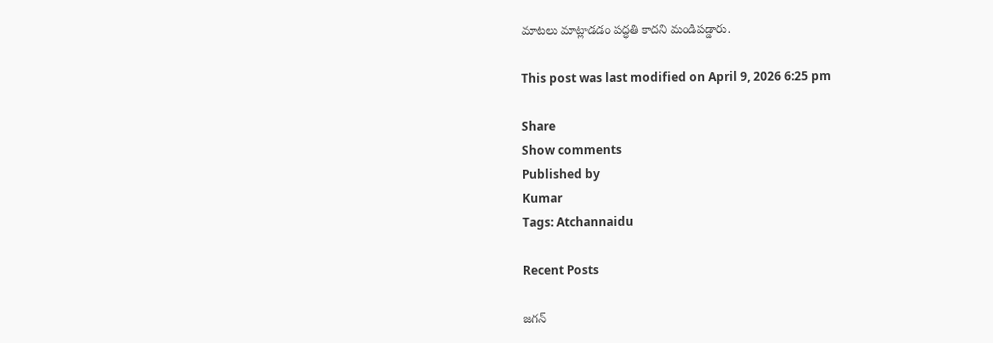మాటలు మాట్లాడడం పద్ధతి కాదని మండిపడ్డారు.

This post was last modified on April 9, 2026 6:25 pm

Share
Show comments
Published by
Kumar
Tags: Atchannaidu

Recent Posts

జగన్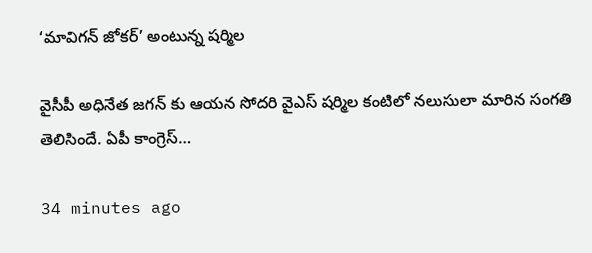‘మావిగన్ జోకర్’ అంటున్న షర్మిల

వైసీపీ అధినేత జగన్ కు ఆయన సోదరి వైఎస్ షర్మిల కంటిలో నలుసులా మారిన సంగతి తెలిసిందే. ఏపీ కాంగ్రెస్…

34 minutes ago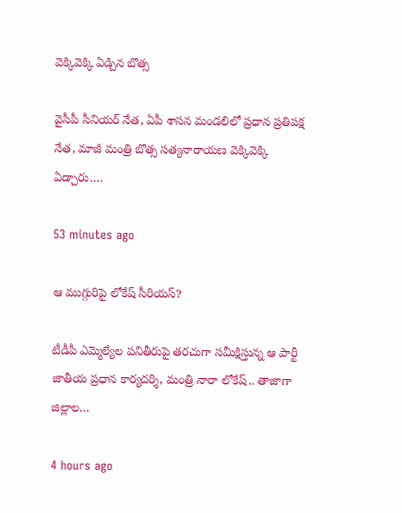వెక్కివెక్కి ఏడ్చిన బొత్స

వైసీపీ సీనియర్ నేత, ఏపీ శాసన మండలిలో ప్రధాన ప్రతిపక్ష నేత, మాజీ మంత్రి బొత్స సత్యనారాయణ వెక్కివెక్కి ఏడ్చారు.…

53 minutes ago

ఆ ముగ్గురిపై లోకేష్ సీరియస్?

టీడీపీ ఎమ్మెల్యేల ప‌నితీరుపై త‌ర‌చుగా స‌మీక్షిస్తున్న ఆ పార్టీ జాతీయ ప్ర‌ధాన కార్య‌ద‌ర్శి, మంత్రి నారా లోకేష్‌.. తాజాగా జిల్లాల…

4 hours ago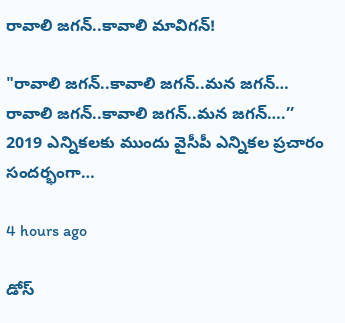రావాలి జగన్..కావాలి మావిగన్!

"రావాలి జగన్..కావాలి జగన్..మన జగన్… రావాలి జగన్..కావాలి జగన్..మన జగన్….’’ 2019 ఎన్నికలకు ముందు వైసీపీ ఎన్నికల ప్రచారం సందర్భంగా…

4 hours ago

డోస్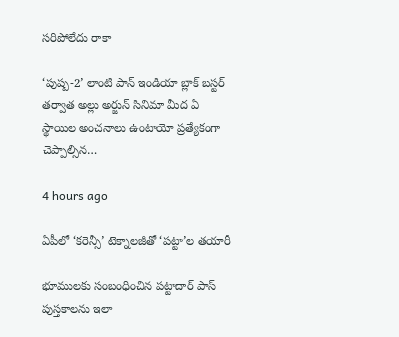సరిపోలేదు రాకా

‘పుష్ప-2’ లాంటి పాన్ ఇండియా బ్లాక్ బస్టర్ తర్వాత అల్లు అర్జున్ సినిమా మీద ఏ స్థాయిల అంచనాలు ఉంటాయో ప్రత్యేకంగా చెప్పాల్సిన…

4 hours ago

ఏపీలో ‘కరెన్సీ’ టెక్నాలజీతో ‘పట్టా’ల తయారీ

భూములకు సంబంధించిన పట్టాదార్ పాస్ పుస్తకాలను ఇలా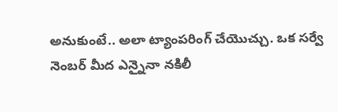అనుకుంటే.. అలా ట్యాంపరింగ్ చేయొచ్చు. ఒక సర్వే నెంబర్ మీద ఎన్నైనా నకిలీ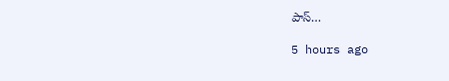పాస్…

5 hours ago